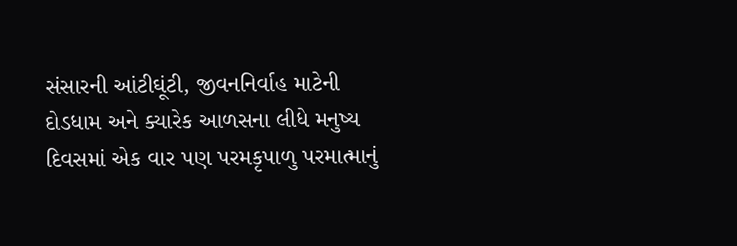સંસારની આંટીઘૂંટી, જીવનનિર્વાહ માટેની દોડધામ અને ક્યારેક આળસના લીધે મનુષ્ય દિવસમાં એક વાર પણ પરમકૃપાળુ પરમાત્માનું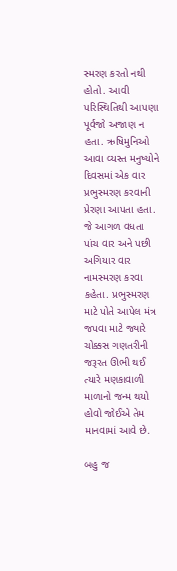સ્મરણ કરતો નથી હોતો. આવી પરિસ્થિતિથી આપણા પૂર્વજો અજાણ ન હતા. ઋષિમુનિઓ આવા વ્યસ્ત મનુષ્યોને દિવસમાં એક વાર પ્રભુસ્મરણ કરવાની પ્રેરણા આપતા હતા. જે આગળ વધતા પાંચ વાર અને પછી અગિયાર વાર નામસ્મરણ કરવા કહેતા. પ્રભુસ્મરણ માટે પોતે આપેલ મંત્ર જપવા માટે જ્યારે ચોક્કસ ગણતરીની જરૂરત ઊભી થઈ ત્યારે મણકાવાળી માળાનો જન્મ થયો હોવો જોઈએ તેમ માનવામાં આવે છે.

બહુ જ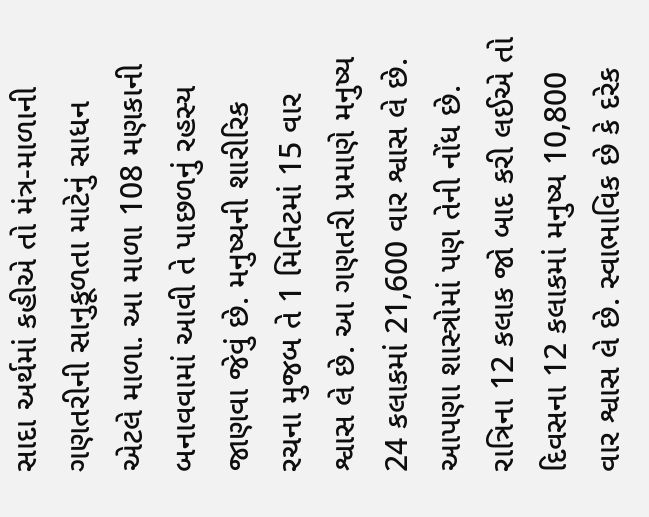સાદા અર્થમાં કહીએ તો મંત્ર-માળાની ગણતરીની સાનુકૂળતા માટેનું સાધન એટલે માળા. આ માળા 108 મણકાની બનાવવામાં આવી તે પાછળનું રહસ્ય જાણવા જેવું છે. મનુષ્યની શારીરિક રચના મુજબ તે 1 મિનિટમાં 15 વાર શ્વાસ લે છે. આ ગણતરી પ્રમાણે મનુષ્ય 24 કલાકમાં 21,600 વાર શ્વાસ લે છે. આપણા શાસ્ત્રોમાં પણ તેની નોંધ છે. રાત્રિના 12 કલાક જો બાદ કરી લઈએ તો દિવસના 12 કલાકમાં મનુષ્ય 10,800 વાર શ્વાસ લે છે. સ્વાભાવિક છે કે દરેક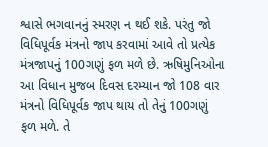શ્વાસે ભગવાનનું સ્મરણ ન થઈ શકે. પરંતુ જો વિધિપૂર્વક મંત્રનો જાપ કરવામાં આવે તો પ્રત્યેક મંત્રજાપનું 100ગણું ફળ મળે છે. ઋષિમુનિઓના આ વિધાન મુજબ દિવસ દરમ્યાન જો 108 વાર મંત્રનો વિધિપૂર્વક જાપ થાય તો તેનું 100ગણું ફળ મળે. તે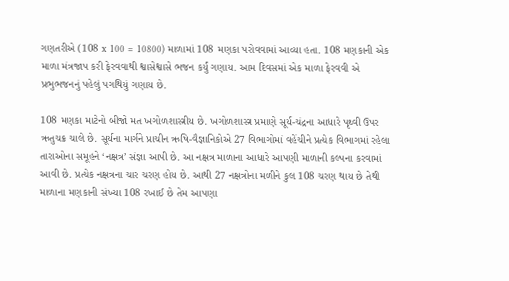ગણતરીએ (108 x 100 = 10800) માળામાં 108 મણકા પરોવવામાં આવ્યા હતા. 108 મણકાની એક માળા મંત્રજાપ કરી ફેરવવાથી શ્વાસેશ્વાસે ભજન કર્યું ગણાય. આમ દિવસમાં એક માળા ફેરવવી એ પ્રભુભજનનું પહેલું પગથિયું ગણાય છે.

108 મણકા માટેનો બીજો મત ખગોળશાસ્ત્રીય છે. ખગોળશાસ્ત્ર પ્રમાણે સૂર્ય-ચંદ્રના આધારે પૃથ્વી ઉપર ઋતુચક્ર ચાલે છે. સૂર્યના માર્ગને પ્રાચીન ઋષિ-વૈજ્ઞાનિકોએ 27 વિભાગોમાં વહેંચીને પ્રત્યેક વિભાગમાં રહેલા તારાઓના સમૂહને ‘નક્ષત્ર’ સંજ્ઞા આપી છે. આ નક્ષત્ર માળાના આધારે આપણી માળાની કલ્પના કરવામાં આવી છે. પ્રત્યેક નક્ષત્રના ચાર ચરણ હોય છે. આથી 27 નક્ષત્રોના મળીને કુલ 108 ચરણ થાય છે તેથી માળાના મણકાની સંખ્યા 108 રખાઈ છે તેમ આપણા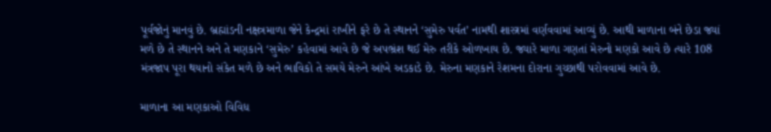પૂર્વજોનું માનવું છે. બ્રહ્માંડની નક્ષત્રમાળા જેને કેન્દ્રમાં રાખીને ફરે છે તે સ્થાનને ‘સુમેરુ પર્વત’ નામથી શાસ્ત્રમાં વર્ણવવામાં આવ્યું છે. આથી માળાના બંને છેડા જ્યાં મળે છે તે સ્થાનને અને તે મણકાને ‘સુમેરુ’ કહેવામાં આવે છે જે અપભ્રંશ થઈ મેરુ તરીકે ઓળખાય છે. જ્યારે માળા ગણતાં મેરુનો મણકો આવે છે ત્યારે 108 મંત્રજાપ પૂરા થયાનો સંકેત મળે છે અને ભાવિકો તે સમયે મેરુને આંખે અડકાડે છે. મેરુના મણકાને રેશમના દોરાના ગુચ્છાથી પરોવવામાં આવે છે.

માળાના આ મણકાઓ વિવિધ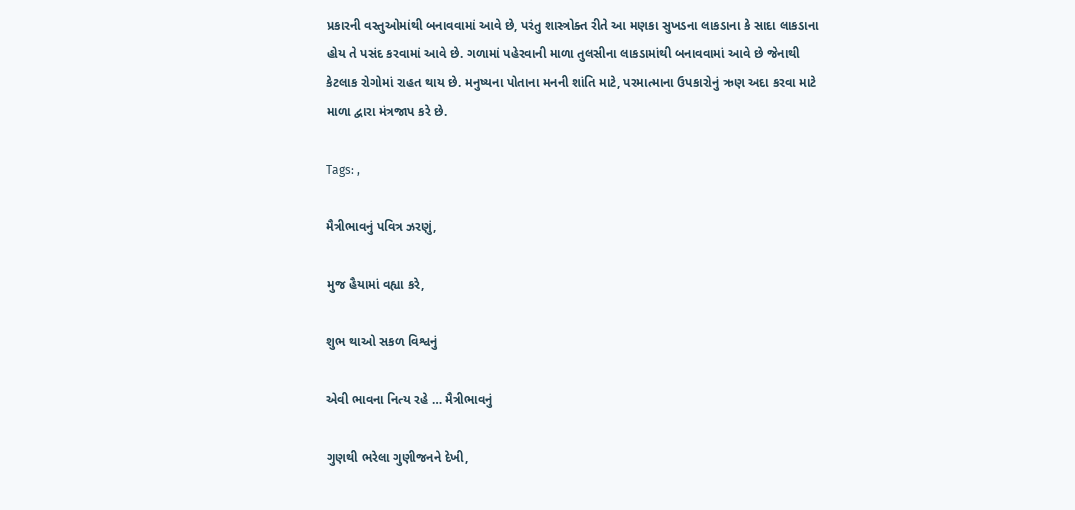પ્રકારની વસ્તુઓમાંથી બનાવવામાં આવે છે, પરંતુ શાસ્ત્રોક્ત રીતે આ મણકા સુખડના લાકડાના કે સાદા લાકડાના હોય તે પસંદ કરવામાં આવે છે. ગળામાં પહેરવાની માળા તુલસીના લાકડામાંથી બનાવવામાં આવે છે જેનાથી કેટલાક રોગોમાં રાહત થાય છે. મનુષ્યના પોતાના મનની શાંતિ માટે, પરમાત્માના ઉપકારોનું ઋણ અદા કરવા માટે માળા દ્વારા મંત્રજાપ કરે છે.

Tags: ,

મૈત્રીભાવનું પવિત્ર ઝરણું,

મુજ હૈયામાં વહ્યા કરે,

શુભ થાઓ સકળ વિશ્વનું

એવી ભાવના નિત્ય રહે … મૈત્રીભાવનું

ગુણથી ભરેલા ગુણીજનને દેખી,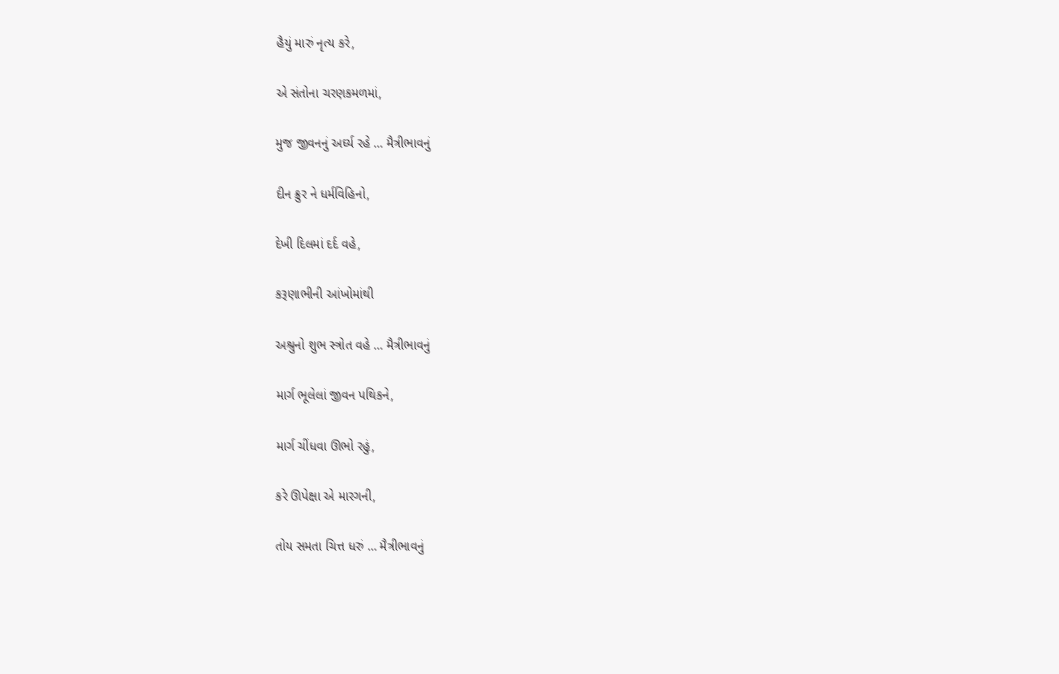હૈયું મારું નૃત્ય કરે,

એ સંતોના ચરણકમળમાં,

મુજ જીવનનું અર્ઘ્ય રહે … મૈત્રીભાવનું

દીન ક્રુર ને ધર્મવિહિનો,

દેખી દિલમાં દર્દ વહે,

કરૂણાભીની આંખોમાંથી

અશ્રુનો શુભ સ્ત્રોત વહે … મૈત્રીભાવનું

માર્ગ ભૂલેલાં જીવન પથિકને,

માર્ગ ચીંધવા ઊભો રહું,

કરે ઊપેક્ષા એ મારગની,

તોય સમતા ચિત્ત ધરું … મૈત્રીભાવનું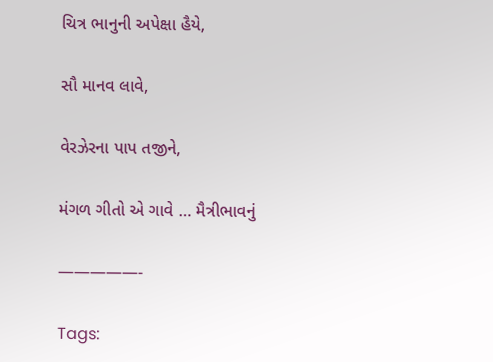ચિત્ર ભાનુની અપેક્ષા હૈયે,

સૌ માનવ લાવે,

વેરઝેરના પાપ તજીને,

મંગળ ગીતો એ ગાવે … મૈત્રીભાવનું

—————-

Tags: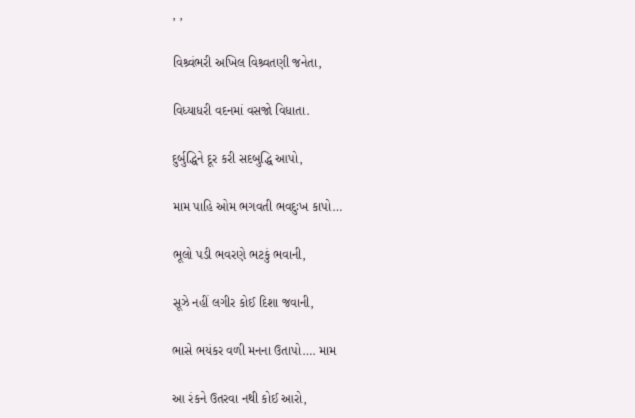, ,

વિશ્ર્વંભરી અખિલ વિશ્ર્વતણી જનેતા,

વિધ્યાધરી વદનમાં વસજો વિધાતા.

દુર્બુદ્ધિને દૂર કરી સદબુદ્ધિ આપો,

મામ પાહિ ઓમ ભગવતી ભવદુઃખ કાપો…

ભૂલો પડી ભવરણે ભટકું ભવાની,

સૂઝે નહીં લગીર કોઈ દિશા જવાની,

ભાસે ભયંકર વળી મનના ઉતાપો…. મામ

આ રંકને ઉતરવા નથી કોઈ આરો,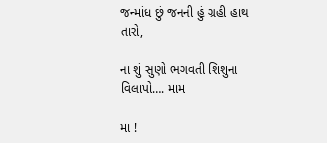જન્માંધ છું જનની હું ગ્રહી હાથ તારો,

ના શું સુણો ભગવતી શિશુના વિલાપો…. મામ

મા !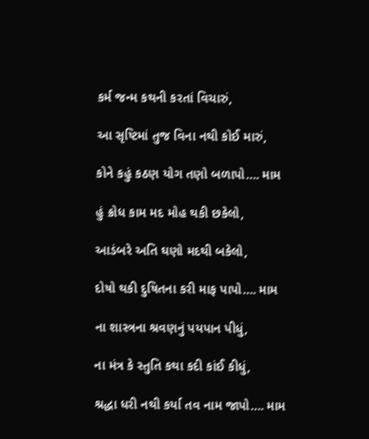કર્મ જન્મ કથની કરતાં વિચારું,

આ સૃષ્ટિમાં તુજ વિના નથી કોઈ મારું,

કોને કહું કઠણ યોગ તણો બળાપો…. મામ

હું ક્રોધ કામ મદ મોહ થકી છકેલો,

આડંબરે અતિ ઘણો મદથી બકેલો,

દોષો થકી દુષિતના કરી માફ પાપો…. મામ

ના શાસ્ત્રના શ્રવણનું પયપાન પીધું,

ના મંત્ર કે સ્તુતિ કથા કદી કાંઈ કીધું,

શ્રદ્ધા ધરી નથી કર્યા તવ નામ જાપો…. મામ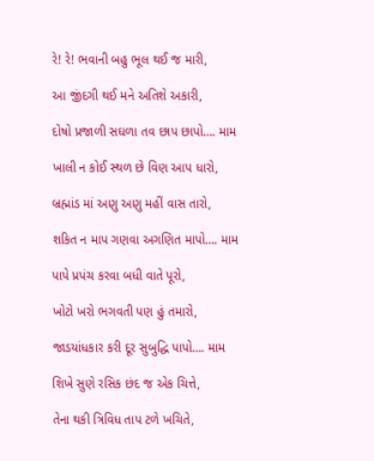રે! રે! ભવાની બહુ ભૂલ થઈ જ મારી,

આ જીંદગી થઈ મને અતિશે અકારી,

દોષો પ્રજાળી સઘળા તવ છાપ છાપો…. મામ

ખાલી ન કોઈ સ્થળ છે વિણ આપ ધારો,

બ્રહ્માંડ માં અણુ અણુ મહીં વાસ તારો,

શકિત ન માપ ગણવા અગણિત માપો…. મામ

પાપે પ્રપંચ કરવા બધી વાતે પૂરો,

ખોટો ખરો ભગવતી પણ હું તમારો,

જાડયાંધકાર કરી દૂર સુબુદ્ધિ પાપો…. મામ

શિખે સુણે રસિક છંદ જ એક ચિત્તે,

તેના થકી ત્રિવિધ તાપ ટળે ખચિતે,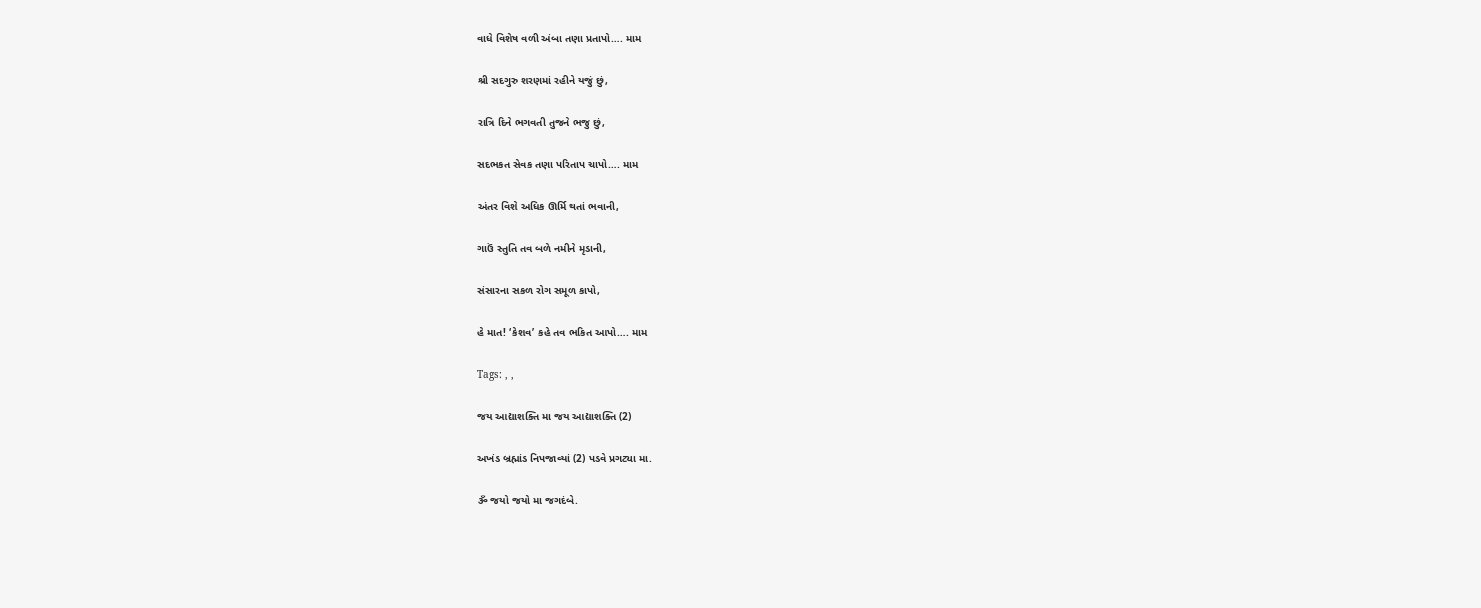વાધે વિશેષ વળી અંબા તણા પ્રતાપો…. મામ

શ્રી સદગુરુ શરણમાં રહીને યજું છું,

રાત્રિ દિને ભગવતી તુજને ભજુ છું,

સદભકત સેવક તણા પરિતાપ ચાપો…. મામ

અંતર વિશે અધિક ઊર્મિ થતાં ભવાની,

ગાઉં સ્તુતિ તવ બળે નમીને મૃડાની,

સંસારના સકળ રોગ સમૂળ કાપો,

હે માત! ‘કેશવ’ કહે તવ ભકિત આપો…. મામ

Tags: , ,

જય આદ્યાશક્તિ મા જય આદ્યાશક્તિ (2)

અખંડ બ્રહ્માંડ નિપજાવ્યાં (2) પડવે પ્રગટ્યા મા.

ૐ જયો જયો મા જગદંબે.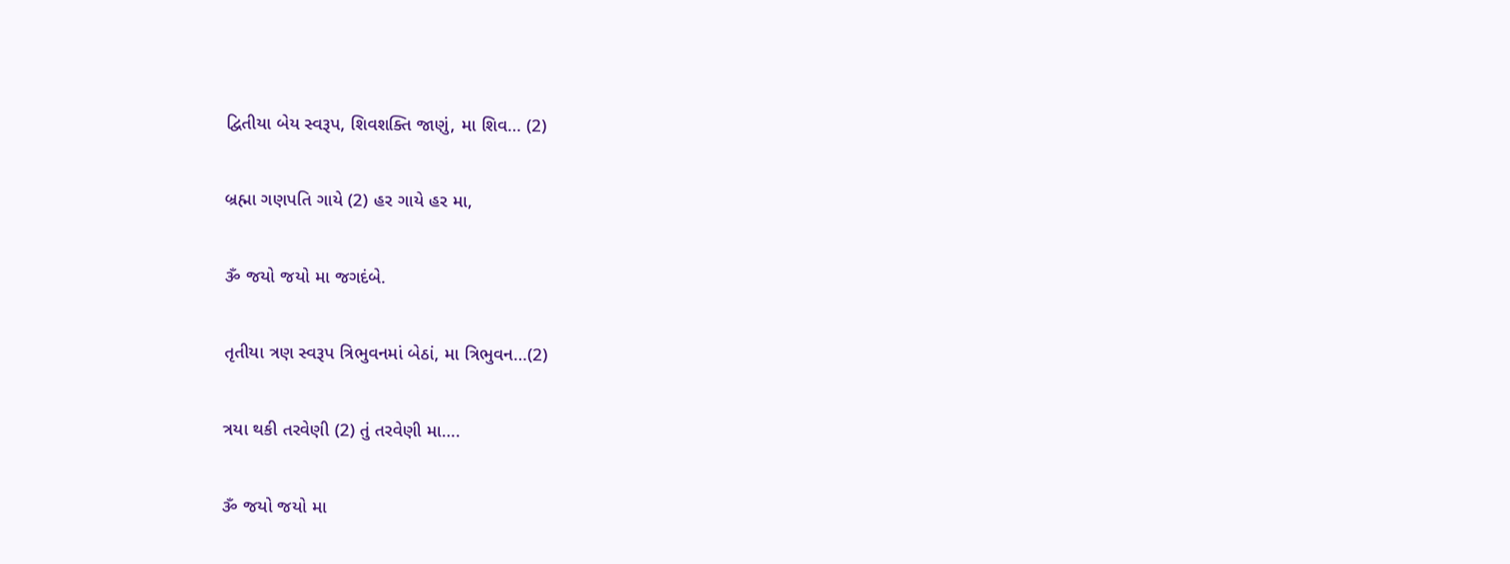દ્વિતીયા બેય સ્વરૂપ, શિવશક્તિ જાણું, મા શિવ… (2)

બ્રહ્મા ગણપતિ ગાયે (2) હર ગાયે હર મા,

ૐ જયો જયો મા જગદંબે.

તૃતીયા ત્રણ સ્વરૂપ ત્રિભુવનમાં બેઠાં, મા ત્રિભુવન…(2)

ત્રયા થકી તરવેણી (2) તું તરવેણી મા….

ૐ જયો જયો મા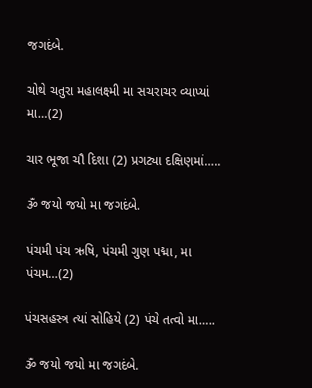જગદંબે.

ચોથે ચતુરા મહાલક્ષ્મી મા સચરાચર વ્યાપ્યાં મા…(2)

ચાર ભૂજા ચૌ દિશા (2) પ્રગટ્યા દક્ષિણમાં…..

ૐ જયો જયો મા જગદંબે.

પંચમી પંચ ઋષિ, પંચમી ગુણ પદ્મા, મા પંચમ…(2)

પંચસહસ્ત્ર ત્યાં સોહિયે (2) પંચે તત્વો મા…..

ૐ જયો જયો મા જગદંબે.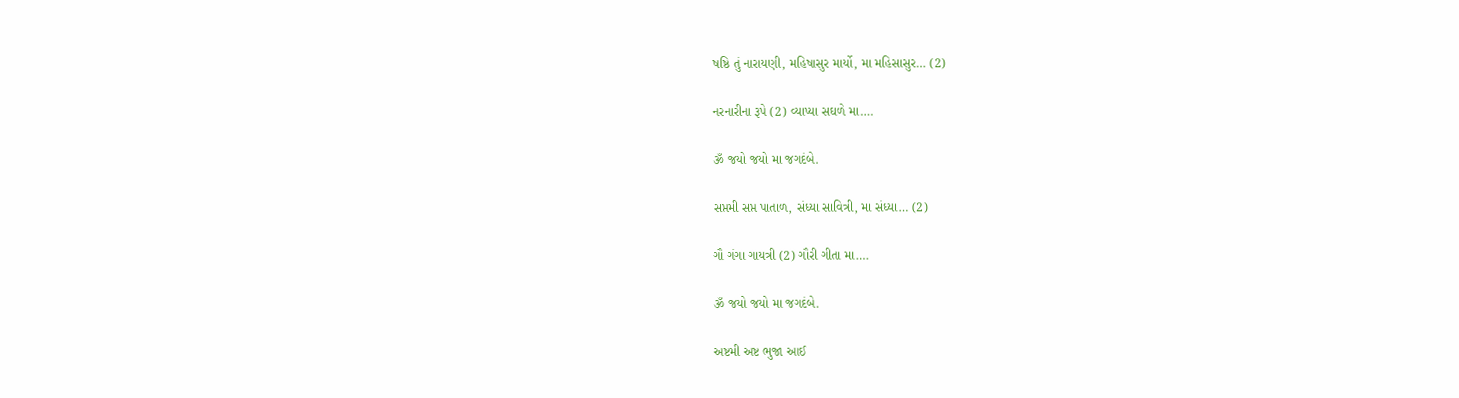ષષ્ઠિ તું નારાયણી, મહિષાસુર માર્યો, મા મહિસાસુર… (2)

નરનારીના રૂપે (2) વ્યાપ્યા સઘળે મા….

ૐ જયો જયો મા જગદંબે.

સપ્તમી સપ્ત પાતાળ, સંધ્યા સાવિત્રી, મા સંધ્યા… (2)

ગૌ ગંગા ગાયત્રી (2) ગૌરી ગીતા મા….

ૐ જયો જયો મા જગદંબે.

અષ્ટમી અષ્ટ ભુજા આઈ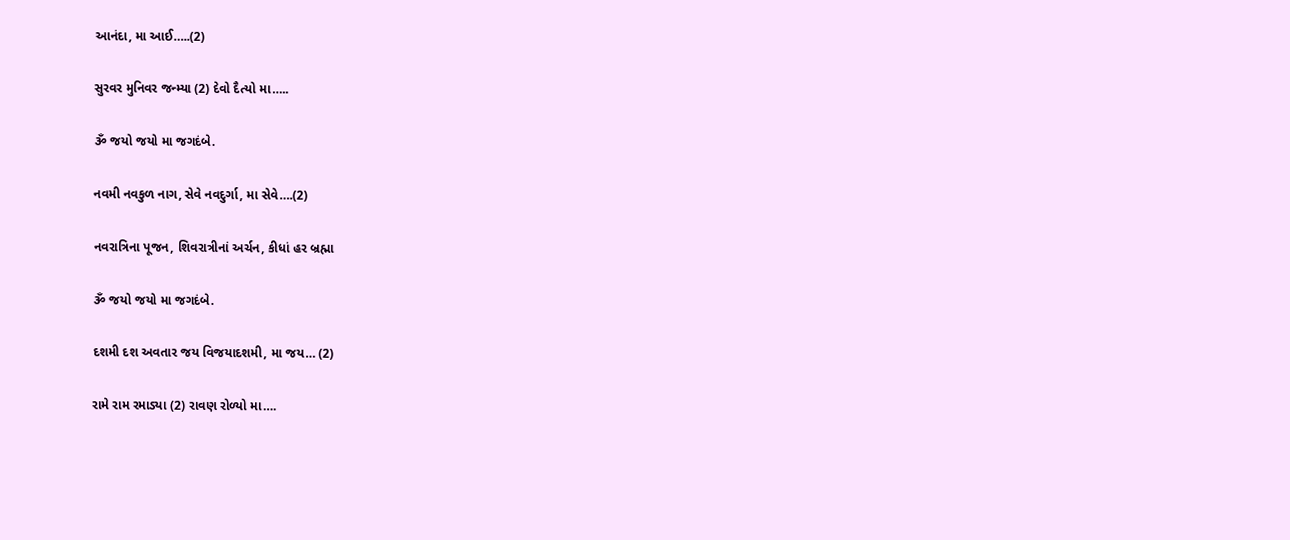આનંદા, મા આઈ…..(2)

સુરવર મુનિવર જન્મ્યા (2) દેવો દૈત્યો મા…..

ૐ જયો જયો મા જગદંબે.

નવમી નવકુળ નાગ, સેવે નવદુર્ગા, મા સેવે….(2)

નવરાત્રિના પૂજન, શિવરાત્રીનાં અર્ચન, કીધાં હર બ્રહ્મા

ૐ જયો જયો મા જગદંબે.

દશમી દશ અવતાર જય વિજયાદશમી, મા જય… (2)

રામે રામ રમાડ્યા (2) રાવણ રોળ્યો મા….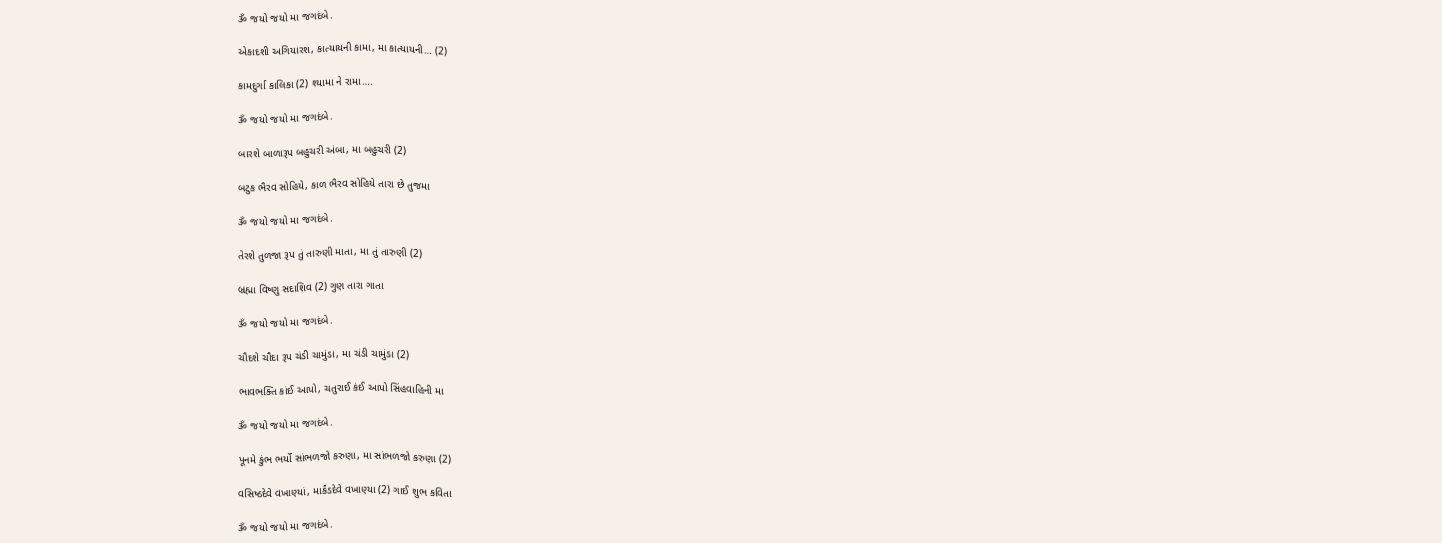ૐ જયો જયો મા જગદંબે.

એકાદશી અગિયારશ, કાત્યાયની કામા, મા કાત્યાયની… (2)

કામદુર્ગા કાલિકા (2) શ્યામા ને રામા….

ૐ જયો જયો મા જગદંબે.

બારશે બાળારૂપ બહુચરી અંબા, મા બહુચરી (2)

બટુક ભૈરવ સોહિયે, કાળ ભૈરવ સોહિયે તારા છે તુજમા

ૐ જયો જયો મા જગદંબે.

તેરશે તુળજા રૂપ તું તારુણી માતા, મા તું તારુણી (2)

બ્રહ્મા વિષ્ણુ સદાશિવ (2) ગુણ તારા ગાતા

ૐ જયો જયો મા જગદંબે.

ચૌદશે ચૌદા રૂપ ચંડી ચામુંડા, મા ચંડી ચામુંડા (2)

ભાવભક્તિ કાંઈ આપો, ચતુરાઈ કંઈ આપો સિંહવાહિની મા

ૐ જયો જયો મા જગદંબે.

પૂનમે કુંભ ભર્યો સાંભળજો કરુણા, મા સાંભળજો કરુણા (2)

વસિષ્ઠદેવે વખાણ્યાં, માર્કંડદેવે વખાણ્યા (2) ગાઈ શુભ કવિતા

ૐ જયો જયો મા જગદંબે.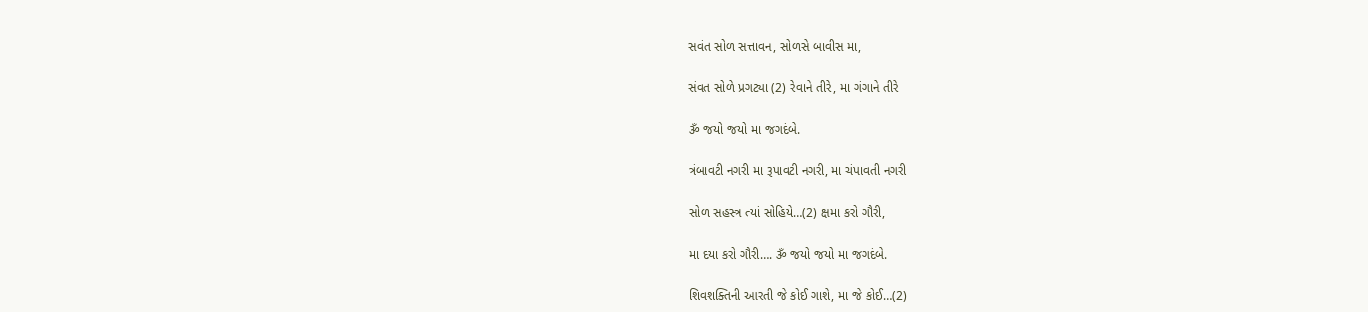સવંત સોળ સત્તાવન, સોળસે બાવીસ મા,

સંવત સોળે પ્રગટ્યા (2) રેવાને તીરે, મા ગંગાને તીરે

ૐ જયો જયો મા જગદંબે.

ત્રંબાવટી નગરી મા રૂપાવટી નગરી, મા ચંપાવતી નગરી

સોળ સહસ્ત્ર ત્યાં સોહિયે…(2) ક્ષમા કરો ગૌરી,

મા દયા કરો ગૌરી…. ૐ જયો જયો મા જગદંબે.

શિવશક્તિની આરતી જે કોઈ ગાશે, મા જે કોઈ…(2)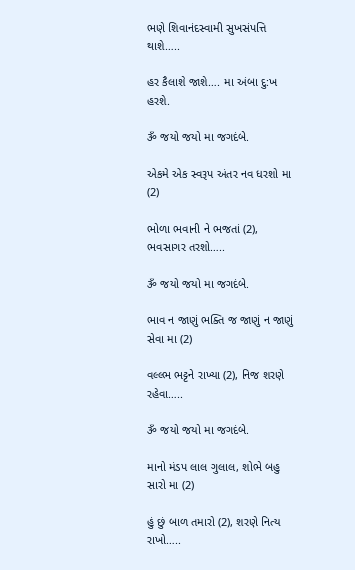ભણે શિવાનંદસ્વામી સુખસંપત્તિ થાશે…..

હર કૈલાશે જાશે…. મા અંબા દુ:ખ હરશે.

ૐ જયો જયો મા જગદંબે.

એકમે એક સ્વરૂપ અંતર નવ ધરશો મા (2)

ભોળા ભવાની ને ભજતાં (2), ભવસાગર તરશો…..

ૐ જયો જયો મા જગદંબે.

ભાવ ન જાણું ભક્તિ જ જાણું ન જાણું સેવા મા (2)

વલ્લ્ભ ભટ્ટને રાખ્યા (2), નિજ શરણે રહેવા…..

ૐ જયો જયો મા જગદંબે.

માનો મંડપ લાલ ગુલાલ, શોભે બહુ સારો મા (2)

હું છું બાળ તમારો (2), શરણે નિત્ય રાખો…..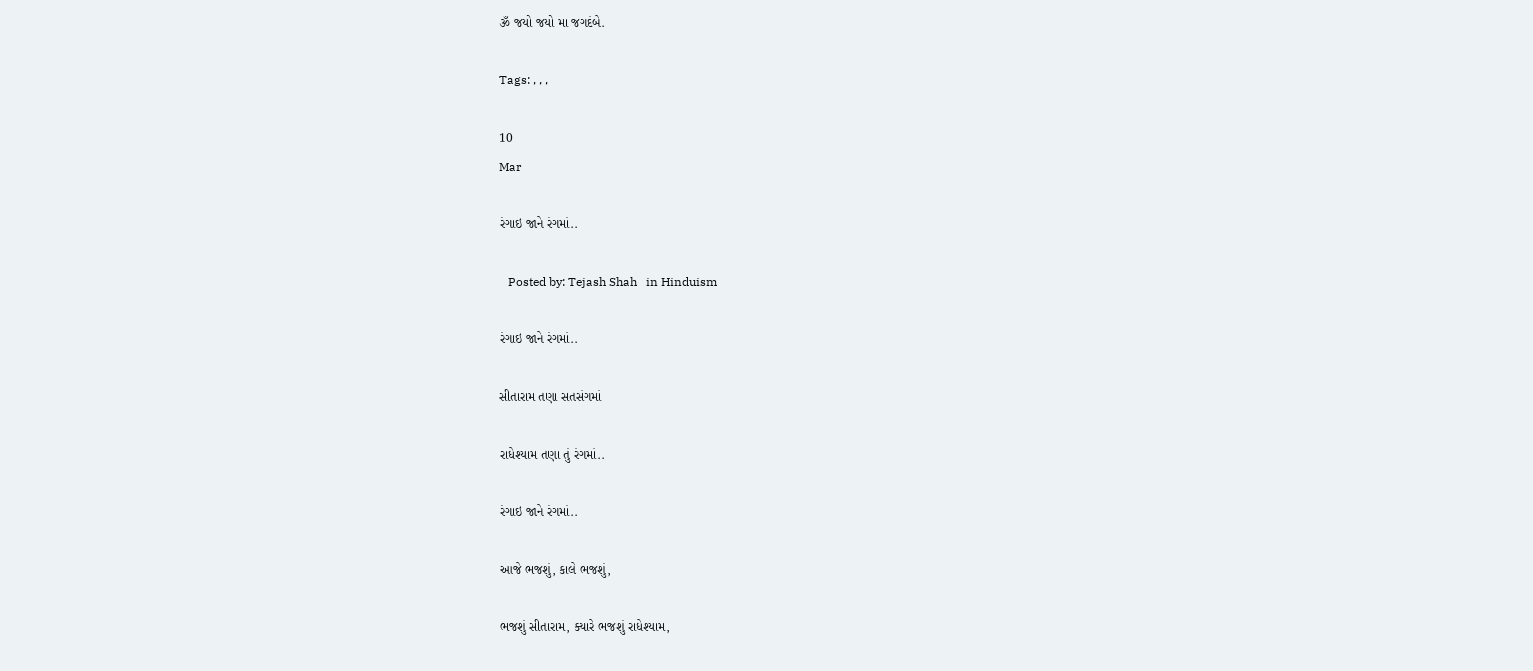ૐ જયો જયો મા જગદંબે.

Tags: , , ,

10
Mar

રંગાઇ જાને રંગમાં..

   Posted by: Tejash Shah   in Hinduism

રંગાઇ જાને રંગમાં..

સીતારામ તણા સતસંગમાં

રાધેશ્યામ તણા તું રંગમાં..

રંગાઇ જાને રંગમાં..

આજે ભજશું, કાલે ભજશું,

ભજશું સીતારામ, ક્યારે ભજશું રાધેશ્યામ,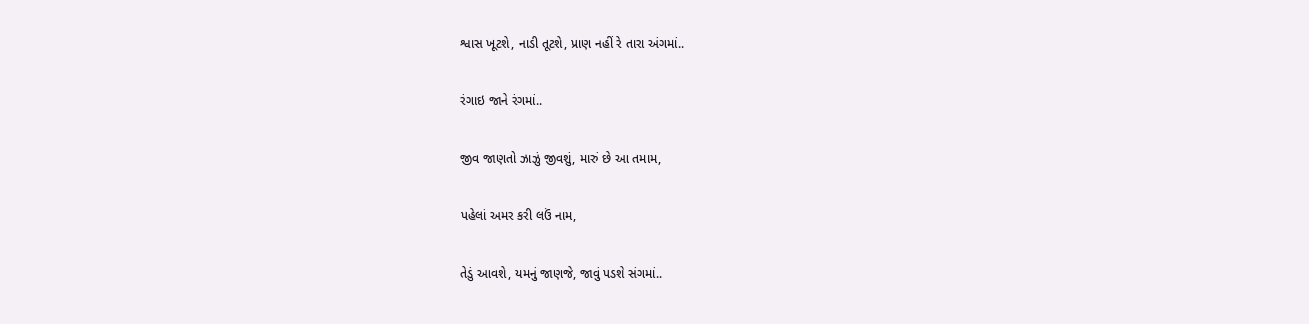શ્વાસ ખૂટશે, નાડી તૂટશે, પ્રાણ નહીં રે તારા અંગમાં..

રંગાઇ જાને રંગમાં..

જીવ જાણતો ઝાઝું જીવશું, મારું છે આ તમામ,

પહેલાં અમર કરી લઉં નામ,

તેડું આવશે, યમનું જાણજે, જાવું પડશે સંગમાં..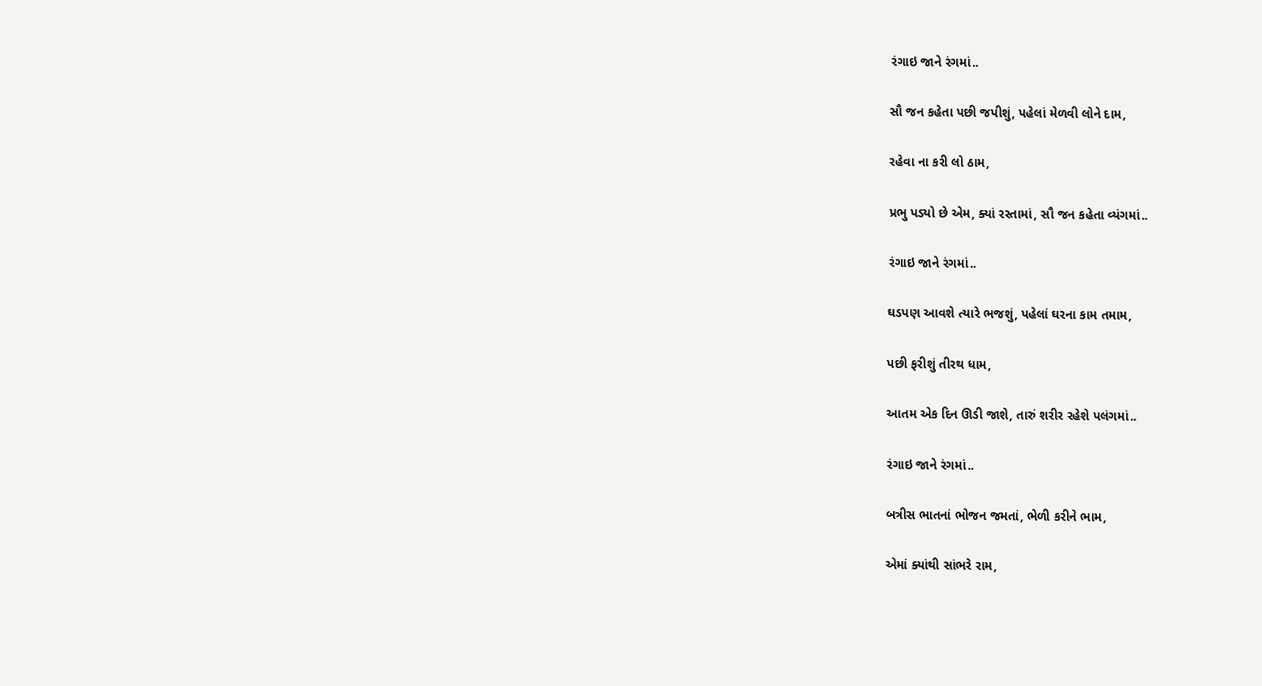રંગાઇ જાને રંગમાં..

સૌ જન કહેતા પછી જપીશું, પહેલાં મેળવી લોને દામ,

રહેવા ના કરી લો ઠામ,

પ્રભુ પડ્યો છે એમ, ક્યાં રસ્તામાં, સૌ જન કહેતા વ્યંગમાં..

રંગાઇ જાને રંગમાં..

ઘડપણ આવશે ત્યારે ભજશું, પહેલાં ઘરના કામ તમામ,

પછી ફરીશું તીરથ ધામ,

આતમ એક દિન ઊડી જાશે, તારું શરીર રહેશે પલંગમાં..

રંગાઇ જાને રંગમાં..

બત્રીસ ભાતનાં ભોજન જમતાં, ભેળી કરીને ભામ,

એમાં ક્યાંથી સાંભરે રામ,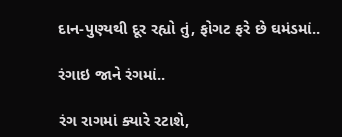દાન-પુણ્યથી દૂર રહ્યો તું, ફોગટ ફરે છે ઘમંડમાં..

રંગાઇ જાને રંગમાં..

રંગ રાગમાં ક્યારે રટાશે,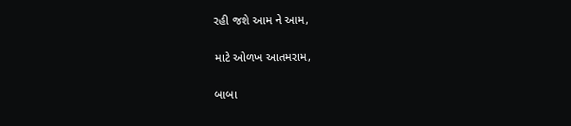રહી જશે આમ ને આમ,

માટે ઓળખ આતમરામ,

બાબા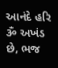આનંદે હરિ ૐ અખંડ છે, ભજ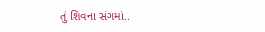તું શિવના સંગમાં..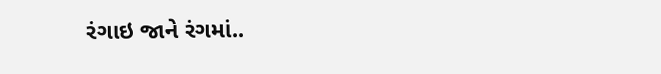રંગાઇ જાને રંગમાં..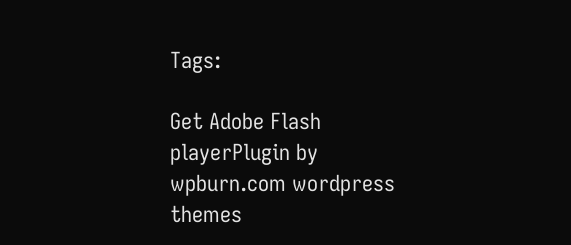Tags:

Get Adobe Flash playerPlugin by wpburn.com wordpress themes